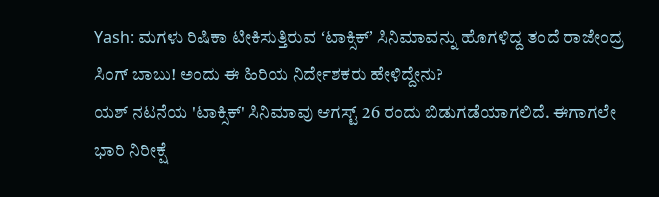Yash: ಮಗಳು ರಿಷಿಕಾ ಟೀಕಿಸುತ್ತಿರುವ ʻಟಾಕ್ಸಿಕ್ʼ ಸಿನಿಮಾವನ್ನು ಹೊಗಳಿದ್ದ ತಂದೆ ರಾಜೇಂದ್ರ ಸಿಂಗ್ ಬಾಬು! ಅಂದು ಈ ಹಿರಿಯ ನಿರ್ದೇಶಕರು ಹೇಳಿದ್ದೇನು?
ಯಶ್ ನಟನೆಯ 'ಟಾಕ್ಸಿಕ್' ಸಿನಿಮಾವು ಆಗಸ್ಟ್ 26 ರಂದು ಬಿಡುಗಡೆಯಾಗಲಿದೆ. ಈಗಾಗಲೇ ಭಾರಿ ನಿರೀಕ್ಷೆ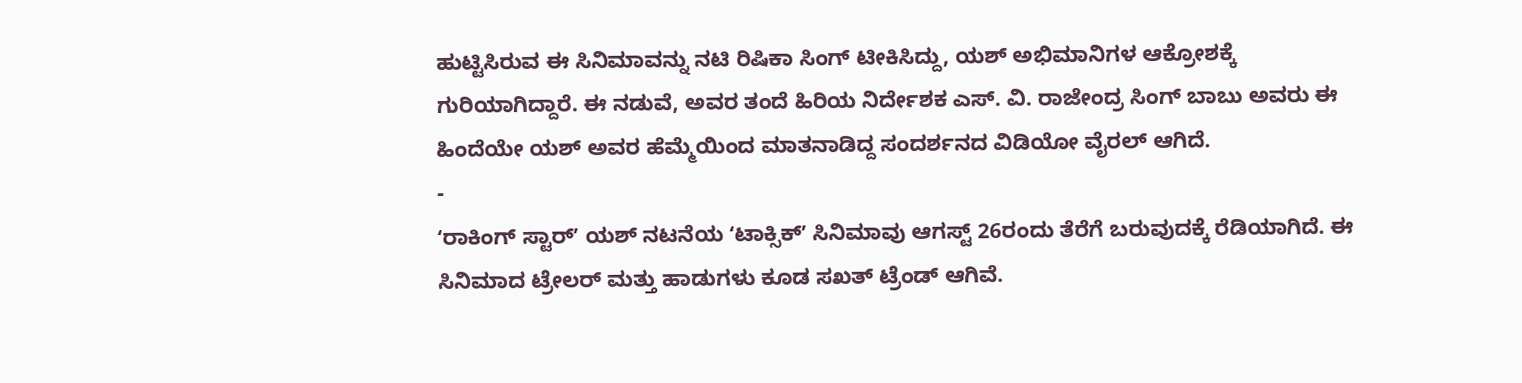ಹುಟ್ಟಿಸಿರುವ ಈ ಸಿನಿಮಾವನ್ನು ನಟಿ ರಿಷಿಕಾ ಸಿಂಗ್ ಟೀಕಿಸಿದ್ದು, ಯಶ್ ಅಭಿಮಾನಿಗಳ ಆಕ್ರೋಶಕ್ಕೆ ಗುರಿಯಾಗಿದ್ದಾರೆ. ಈ ನಡುವೆ, ಅವರ ತಂದೆ ಹಿರಿಯ ನಿರ್ದೇಶಕ ಎಸ್. ವಿ. ರಾಜೇಂದ್ರ ಸಿಂಗ್ ಬಾಬು ಅವರು ಈ ಹಿಂದೆಯೇ ಯಶ್ ಅವರ ಹೆಮ್ಮೆಯಿಂದ ಮಾತನಾಡಿದ್ದ ಸಂದರ್ಶನದ ವಿಡಿಯೋ ವೈರಲ್ ಆಗಿದೆ.
-
ʻರಾಕಿಂಗ್ ಸ್ಟಾರ್ʼ ಯಶ್ ನಟನೆಯ ʻಟಾಕ್ಸಿಕ್ʼ ಸಿನಿಮಾವು ಆಗಸ್ಟ್ 26ರಂದು ತೆರೆಗೆ ಬರುವುದಕ್ಕೆ ರೆಡಿಯಾಗಿದೆ. ಈ ಸಿನಿಮಾದ ಟ್ರೇಲರ್ ಮತ್ತು ಹಾಡುಗಳು ಕೂಡ ಸಖತ್ ಟ್ರೆಂಡ್ ಆಗಿವೆ.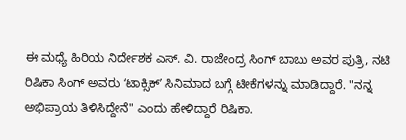ಈ ಮಧ್ಯೆ ಹಿರಿಯ ನಿರ್ದೇಶಕ ಎಸ್. ವಿ. ರಾಜೇಂದ್ರ ಸಿಂಗ್ ಬಾಬು ಅವರ ಪುತ್ರಿ, ನಟಿ ರಿಷಿಕಾ ಸಿಂಗ್ ಅವರು ʻಟಾಕ್ಸಿಕ್ʼ ಸಿನಿಮಾದ ಬಗ್ಗೆ ಟೀಕೆಗಳನ್ನು ಮಾಡಿದ್ದಾರೆ. "ನನ್ನ ಅಭಿಪ್ರಾಯ ತಿಳಿಸಿದ್ದೇನೆ" ಎಂದು ಹೇಳಿದ್ದಾರೆ ರಿಷಿಕಾ.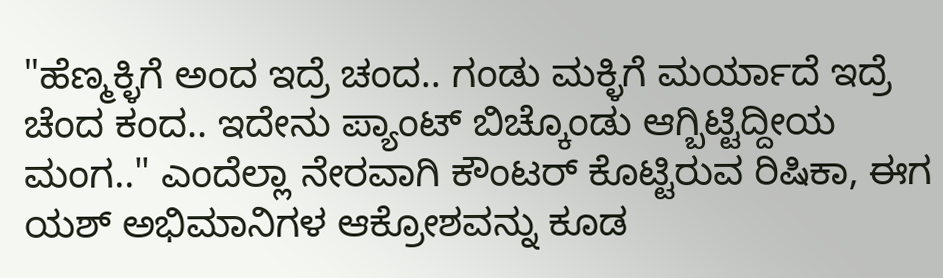"ಹೆಣ್ಮಕ್ಳಿಗೆ ಅಂದ ಇದ್ರೆ ಚಂದ.. ಗಂಡು ಮಕ್ಳಿಗೆ ಮರ್ಯಾದೆ ಇದ್ರೆ ಚೆಂದ ಕಂದ.. ಇದೇನು ಪ್ಯಾಂಟ್ ಬಿಚ್ಕೊಂಡು ಆಗ್ಬಿಟ್ಟಿದ್ದೀಯ ಮಂಗ.." ಎಂದೆಲ್ಲಾ ನೇರವಾಗಿ ಕೌಂಟರ್ ಕೊಟ್ಟಿರುವ ರಿಷಿಕಾ, ಈಗ ಯಶ್ ಅಭಿಮಾನಿಗಳ ಆಕ್ರೋಶವನ್ನು ಕೂಡ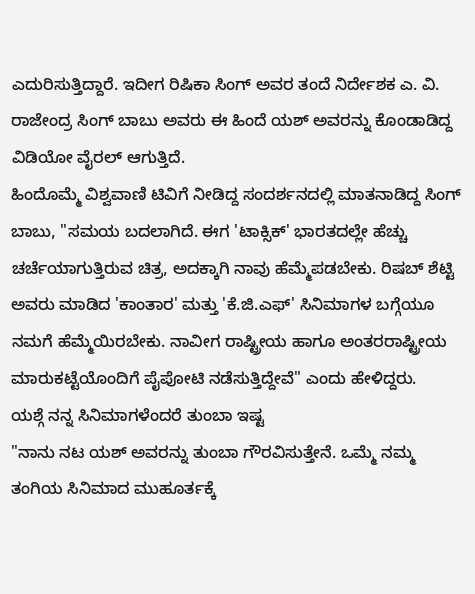ಎದುರಿಸುತ್ತಿದ್ದಾರೆ. ಇದೀಗ ರಿಷಿಕಾ ಸಿಂಗ್ ಅವರ ತಂದೆ ನಿರ್ದೇಶಕ ಎ. ವಿ. ರಾಜೇಂದ್ರ ಸಿಂಗ್ ಬಾಬು ಅವರು ಈ ಹಿಂದೆ ಯಶ್ ಅವರನ್ನು ಕೊಂಡಾಡಿದ್ದ ವಿಡಿಯೋ ವೈರಲ್ ಆಗುತ್ತಿದೆ.
ಹಿಂದೊಮ್ಮೆ ವಿಶ್ವವಾಣಿ ಟಿವಿಗೆ ನೀಡಿದ್ದ ಸಂದರ್ಶನದಲ್ಲಿ ಮಾತನಾಡಿದ್ದ ಸಿಂಗ್ ಬಾಬು, "ಸಮಯ ಬದಲಾಗಿದೆ. ಈಗ 'ಟಾಕ್ಸಿಕ್' ಭಾರತದಲ್ಲೇ ಹೆಚ್ಚು ಚರ್ಚೆಯಾಗುತ್ತಿರುವ ಚಿತ್ರ, ಅದಕ್ಕಾಗಿ ನಾವು ಹೆಮ್ಮೆಪಡಬೇಕು. ರಿಷಬ್ ಶೆಟ್ಟಿ ಅವರು ಮಾಡಿದ 'ಕಾಂತಾರ' ಮತ್ತು 'ಕೆ.ಜಿ.ಎಫ್' ಸಿನಿಮಾಗಳ ಬಗ್ಗೆಯೂ ನಮಗೆ ಹೆಮ್ಮೆಯಿರಬೇಕು. ನಾವೀಗ ರಾಷ್ಟ್ರೀಯ ಹಾಗೂ ಅಂತರರಾಷ್ಟ್ರೀಯ ಮಾರುಕಟ್ಟೆಯೊಂದಿಗೆ ಪೈಪೋಟಿ ನಡೆಸುತ್ತಿದ್ದೇವೆ" ಎಂದು ಹೇಳಿದ್ದರು.
ಯಶ್ಗೆ ನನ್ನ ಸಿನಿಮಾಗಳೆಂದರೆ ತುಂಬಾ ಇಷ್ಟ
"ನಾನು ನಟ ಯಶ್ ಅವರನ್ನು ತುಂಬಾ ಗೌರವಿಸುತ್ತೇನೆ. ಒಮ್ಮೆ ನಮ್ಮ ತಂಗಿಯ ಸಿನಿಮಾದ ಮುಹೂರ್ತಕ್ಕೆ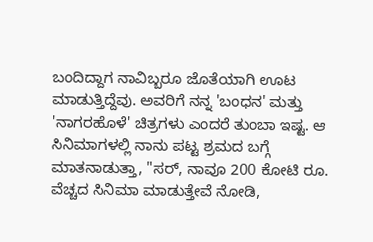ಬಂದಿದ್ದಾಗ ನಾವಿಬ್ಬರೂ ಜೊತೆಯಾಗಿ ಊಟ ಮಾಡುತ್ತಿದ್ದೆವು. ಅವರಿಗೆ ನನ್ನ 'ಬಂಧನ' ಮತ್ತು 'ನಾಗರಹೊಳೆ' ಚಿತ್ರಗಳು ಎಂದರೆ ತುಂಬಾ ಇಷ್ಟ. ಆ ಸಿನಿಮಾಗಳಲ್ಲಿ ನಾನು ಪಟ್ಟ ಶ್ರಮದ ಬಗ್ಗೆ ಮಾತನಾಡುತ್ತಾ, "ಸರ್, ನಾವೂ 200 ಕೋಟಿ ರೂ. ವೆಚ್ಚದ ಸಿನಿಮಾ ಮಾಡುತ್ತೇವೆ ನೋಡಿ,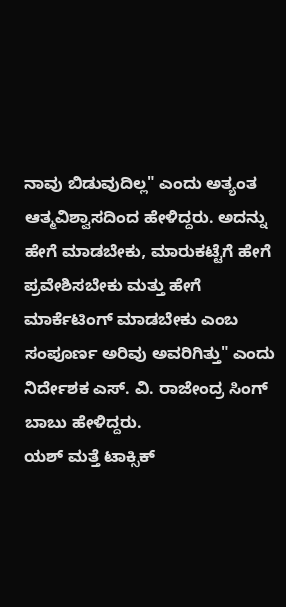ನಾವು ಬಿಡುವುದಿಲ್ಲ" ಎಂದು ಅತ್ಯಂತ ಆತ್ಮವಿಶ್ವಾಸದಿಂದ ಹೇಳಿದ್ದರು. ಅದನ್ನು ಹೇಗೆ ಮಾಡಬೇಕು, ಮಾರುಕಟ್ಟೆಗೆ ಹೇಗೆ ಪ್ರವೇಶಿಸಬೇಕು ಮತ್ತು ಹೇಗೆ ಮಾರ್ಕೆಟಿಂಗ್ ಮಾಡಬೇಕು ಎಂಬ ಸಂಪೂರ್ಣ ಅರಿವು ಅವರಿಗಿತ್ತು" ಎಂದು ನಿರ್ದೇಶಕ ಎಸ್. ವಿ. ರಾಜೇಂದ್ರ ಸಿಂಗ್ ಬಾಬು ಹೇಳಿದ್ದರು.
ಯಶ್ ಮತ್ತೆ ಟಾಕ್ಸಿಕ್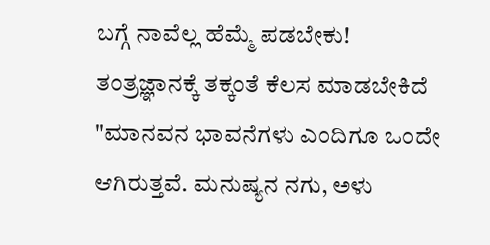ಬಗ್ಗೆ ನಾವೆಲ್ಲ ಹೆಮ್ಮೆ ಪಡಬೇಕು!
ತಂತ್ರಜ್ಞಾನಕ್ಕೆ ತಕ್ಕಂತೆ ಕೆಲಸ ಮಾಡಬೇಕಿದೆ
"ಮಾನವನ ಭಾವನೆಗಳು ಎಂದಿಗೂ ಒಂದೇ ಆಗಿರುತ್ತವೆ. ಮನುಷ್ಯನ ನಗು, ಅಳು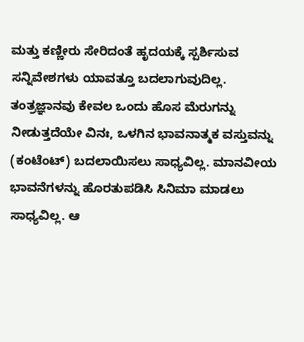ಮತ್ತು ಕಣ್ಣೀರು ಸೇರಿದಂತೆ ಹೃದಯಕ್ಕೆ ಸ್ಪರ್ಶಿಸುವ ಸನ್ನಿವೇಶಗಳು ಯಾವತ್ತೂ ಬದಲಾಗುವುದಿಲ್ಲ. ತಂತ್ರಜ್ಞಾನವು ಕೇವಲ ಒಂದು ಹೊಸ ಮೆರುಗನ್ನು ನೀಡುತ್ತದೆಯೇ ವಿನಃ, ಒಳಗಿನ ಭಾವನಾತ್ಮಕ ವಸ್ತುವನ್ನು (ಕಂಟೆಂಟ್) ಬದಲಾಯಿಸಲು ಸಾಧ್ಯವಿಲ್ಲ. ಮಾನವೀಯ ಭಾವನೆಗಳನ್ನು ಹೊರತುಪಡಿಸಿ ಸಿನಿಮಾ ಮಾಡಲು ಸಾಧ್ಯವಿಲ್ಲ. ಆ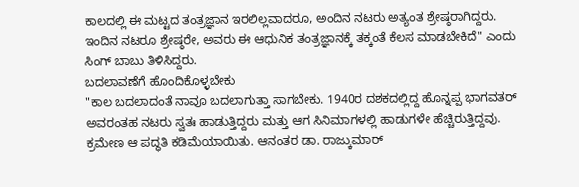ಕಾಲದಲ್ಲಿ ಈ ಮಟ್ಟದ ತಂತ್ರಜ್ಞಾನ ಇರಲಿಲ್ಲವಾದರೂ, ಅಂದಿನ ನಟರು ಅತ್ಯಂತ ಶ್ರೇಷ್ಠರಾಗಿದ್ದರು. ಇಂದಿನ ನಟರೂ ಶ್ರೇಷ್ಠರೇ, ಅವರು ಈ ಆಧುನಿಕ ತಂತ್ರಜ್ಞಾನಕ್ಕೆ ತಕ್ಕಂತೆ ಕೆಲಸ ಮಾಡಬೇಕಿದೆ" ಎಂದು ಸಿಂಗ್ ಬಾಬು ತಿಳಿಸಿದ್ದರು.
ಬದಲಾವಣೆಗೆ ಹೊಂದಿಕೊಳ್ಳಬೇಕು
"ಕಾಲ ಬದಲಾದಂತೆ ನಾವೂ ಬದಲಾಗುತ್ತಾ ಸಾಗಬೇಕು. 1940ರ ದಶಕದಲ್ಲಿದ್ದ ಹೊನ್ನಪ್ಪ ಭಾಗವತರ್ ಅವರಂತಹ ನಟರು ಸ್ವತಃ ಹಾಡುತ್ತಿದ್ದರು ಮತ್ತು ಆಗ ಸಿನಿಮಾಗಳಲ್ಲಿ ಹಾಡುಗಳೇ ಹೆಚ್ಚಿರುತ್ತಿದ್ದವು. ಕ್ರಮೇಣ ಆ ಪದ್ಧತಿ ಕಡಿಮೆಯಾಯಿತು. ಆನಂತರ ಡಾ. ರಾಜ್ಕುಮಾರ್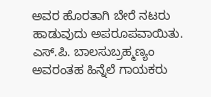ಅವರ ಹೊರತಾಗಿ ಬೇರೆ ನಟರು ಹಾಡುವುದು ಅಪರೂಪವಾಯಿತು. ಎಸ್.ಪಿ. ಬಾಲಸುಬ್ರಹ್ಮಣ್ಯಂ ಅವರಂತಹ ಹಿನ್ನೆಲೆ ಗಾಯಕರು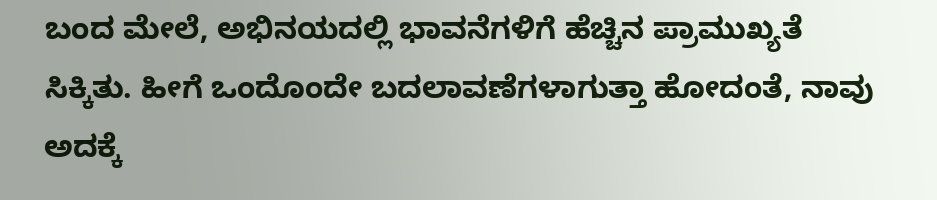ಬಂದ ಮೇಲೆ, ಅಭಿನಯದಲ್ಲಿ ಭಾವನೆಗಳಿಗೆ ಹೆಚ್ಚಿನ ಪ್ರಾಮುಖ್ಯತೆ ಸಿಕ್ಕಿತು. ಹೀಗೆ ಒಂದೊಂದೇ ಬದಲಾವಣೆಗಳಾಗುತ್ತಾ ಹೋದಂತೆ, ನಾವು ಅದಕ್ಕೆ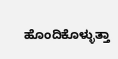ಹೊಂದಿಕೊಳ್ಳುತ್ತಾ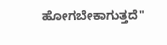ಹೋಗಬೇಕಾಗುತ್ತದೆ"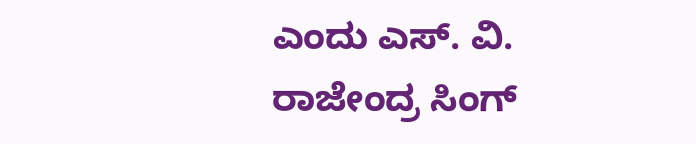ಎಂದು ಎಸ್. ವಿ. ರಾಜೇಂದ್ರ ಸಿಂಗ್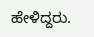ಹೇಳಿದ್ದರು.